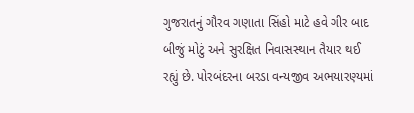ગુજરાતનું ગૌરવ ગણાતા સિંહો માટે હવે ગીર બાદ બીજું મોટું અને સુરક્ષિત નિવાસસ્થાન તૈયાર થઈ રહ્યું છે. પોરબંદરના બરડા વન્યજીવ અભયારણ્યમાં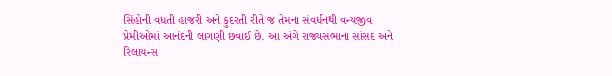સિંહોની વધતી હાજરી અને કુદરતી રીતે જ તેમના સંવર્ધનથી વન્યજીવ પ્રેમીઓમાં આનંદની લાગણી છવાઈ છે. આ અંગે રાજ્યસભાના સાંસદ અને રિલાયન્સ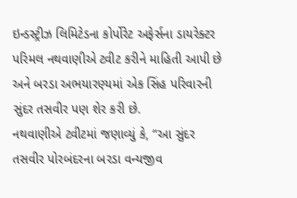ઇન્ડસ્ટ્રીઝ લિમિટેડના કોર્પોરેટ અફેર્સના ડાયરેક્ટર પરિમલ નથવાણીએ ટ્વીટ કરીને માહિતી આપી છે અને બરડા અભયારણ્યમાં એક સિંહ પરિવારની સુંદર તસવીર પણ શેર કરી છે.
નથવાણીએ ટ્વીટમાં જણાવ્યું કે, “આ સુંદર તસવીર પોરબંદરના બરડા વન્યજીવ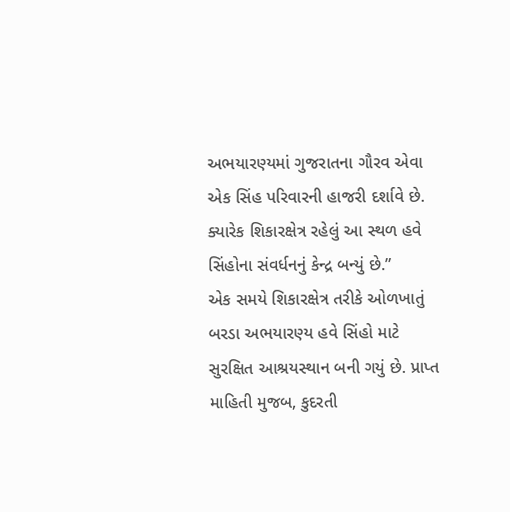અભયારણ્યમાં ગુજરાતના ગૌરવ એવા એક સિંહ પરિવારની હાજરી દર્શાવે છે. ક્યારેક શિકારક્ષેત્ર રહેલું આ સ્થળ હવે સિંહોના સંવર્ધનનું કેન્દ્ર બન્યું છે.”
એક સમયે શિકારક્ષેત્ર તરીકે ઓળખાતું બરડા અભયારણ્ય હવે સિંહો માટે સુરક્ષિત આશ્રયસ્થાન બની ગયું છે. પ્રાપ્ત માહિતી મુજબ, કુદરતી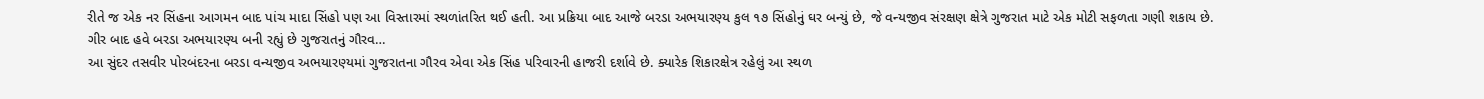રીતે જ એક નર સિંહના આગમન બાદ પાંચ માદા સિંહો પણ આ વિસ્તારમાં સ્થળાંતરિત થઈ હતી. આ પ્રક્રિયા બાદ આજે બરડા અભયારણ્ય કુલ ૧૭ સિંહોનું ઘર બન્યું છે, જે વન્યજીવ સંરક્ષણ ક્ષેત્રે ગુજરાત માટે એક મોટી સફળતા ગણી શકાય છે.
ગીર બાદ હવે બરડા અભયારણ્ય બની રહ્યું છે ગુજરાતનું ગૌરવ…
આ સુંદર તસવીર પોરબંદરના બરડા વન્યજીવ અભયારણ્યમાં ગુજરાતના ગૌરવ એવા એક સિંહ પરિવારની હાજરી દર્શાવે છે. ક્યારેક શિકારક્ષેત્ર રહેલું આ સ્થળ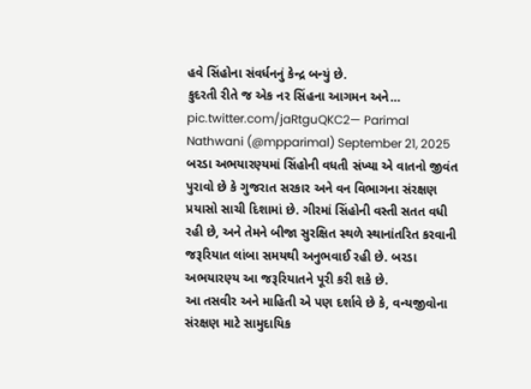હવે સિંહોના સંવર્ધનનું કેન્દ્ર બન્યું છે.
કુદરતી રીતે જ એક નર સિંહના આગમન અને… pic.twitter.com/jaRtguQKC2— Parimal Nathwani (@mpparimal) September 21, 2025
બરડા અભયારણ્યમાં સિંહોની વધતી સંખ્યા એ વાતનો જીવંત પુરાવો છે કે ગુજરાત સરકાર અને વન વિભાગના સંરક્ષણ પ્રયાસો સાચી દિશામાં છે. ગીરમાં સિંહોની વસ્તી સતત વધી રહી છે, અને તેમને બીજા સુરક્ષિત સ્થળે સ્થાનાંતરિત કરવાની જરૂરિયાત લાંબા સમયથી અનુભવાઈ રહી છે. બરડા અભયારણ્ય આ જરૂરિયાતને પૂરી કરી શકે છે.
આ તસવીર અને માહિતી એ પણ દર્શાવે છે કે, વન્યજીવોના સંરક્ષણ માટે સામુદાયિક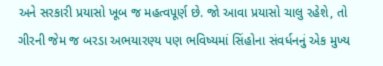અને સરકારી પ્રયાસો ખૂબ જ મહત્વપૂર્ણ છે. જો આવા પ્રયાસો ચાલુ રહેશે, તો ગીરની જેમ જ બરડા અભયારણ્ય પણ ભવિષ્યમાં સિંહોના સંવર્ધનનું એક મુખ્ય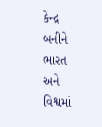કેન્દ્ર બનીને ભારત અને વિશ્વમાં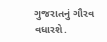ગુજરાતનું ગૌરવ વધારશે.